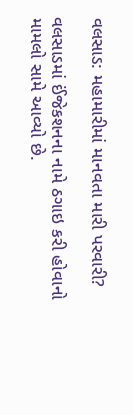વલસાડ: મહામારીમાં માનવતા મારી પરવારી?

વલસાડમાં ઈંજેકશનના નામે ઠગાઇ કરી હોવાનો મામલો સામે આવ્યો છે.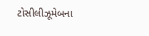ટોસીલીઝૂમેબના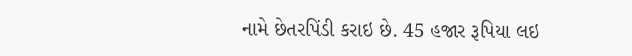નામે છેતરપિંડી કરાઇ છે. 45 હજાર રૂપિયા લઇ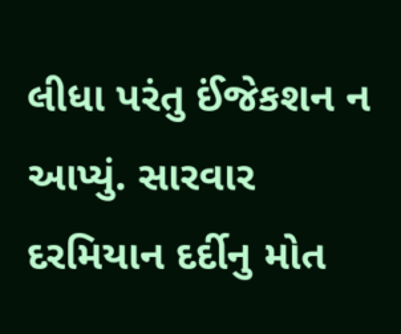લીધા પરંતુ ઈંજેકશન ન આપ્યું. સારવાર દરમિયાન દર્દીનુ મોત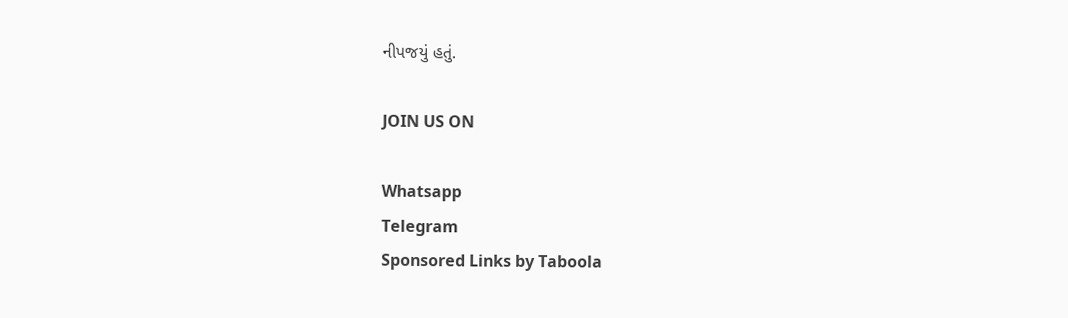નીપજયું હતું.

JOIN US ON

Whatsapp
Telegram
Sponsored Links by Taboola